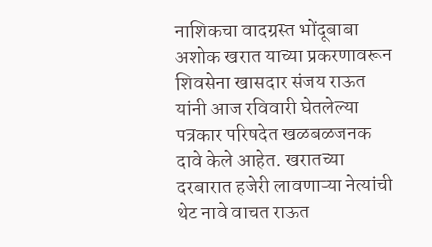नाशिकचा वादग्रस्त भोंदूबाबा अशोक खरात याच्या प्रकरणावरून शिवसेना खासदार संजय राऊत यांनी आज रविवारी घेतलेल्या पत्रकार परिषदेत खळबळजनक दावे केले आहेत. खरातच्या दरबारात हजेरी लावणाऱ्या नेत्यांची थेट नावे वाचत राऊत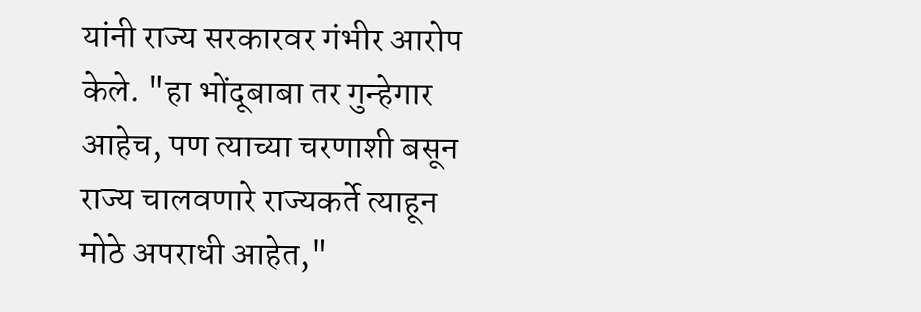यांनी राज्य सरकारवर गंभीर आरोप केले. "हा भोंदूबाबा तर गुन्हेगार आहेच, पण त्याच्या चरणाशी बसून राज्य चालवणारे राज्यकर्ते त्याहून मोठे अपराधी आहेत,"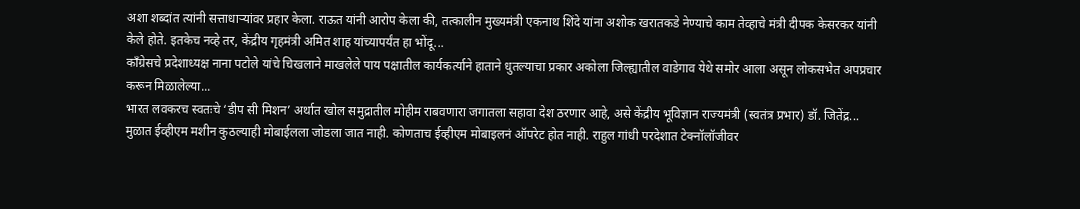अशा शब्दांत त्यांनी सत्ताधाऱ्यांवर प्रहार केला. राऊत यांनी आरोप केला की, तत्कालीन मुख्यमंत्री एकनाथ शिंदे यांना अशोक खरातकडे नेण्याचे काम तेव्हाचे मंत्री दीपक केसरकर यांनी केले होते. इतकेच नव्हे तर, केंद्रीय गृहमंत्री अमित शाह यांच्यापर्यंत हा भोंदू...
काँग्रेसचे प्रदेशाध्यक्ष नाना पटोले यांचे चिखलाने माखलेले पाय पक्षातील कार्यकर्त्याने हाताने धुतल्याचा प्रकार अकोला जिल्ह्यातील वाडेगाव येथे समोर आला असून लोकसभेत अपप्रचार करून मिळालेल्या...
भारत लवकरच स्वतःचे ‘डीप सी मिशन’ अर्थात खोल समुद्रातील मोहीम राबवणारा जगातला सहावा देश ठरणार आहे, असे केंद्रीय भूविज्ञान राज्यमंत्री (स्वतंत्र प्रभार) डॉ. जितेंद्र...
मुळात ईव्हीएम मशीन कुठल्याही मोबाईलला जोडला जात नाही. कोणताच ईव्हीएम मोबाइलनं ऑपरेट होत नाही. राहुल गांधी परदेशात टेक्नॉलॉजीवर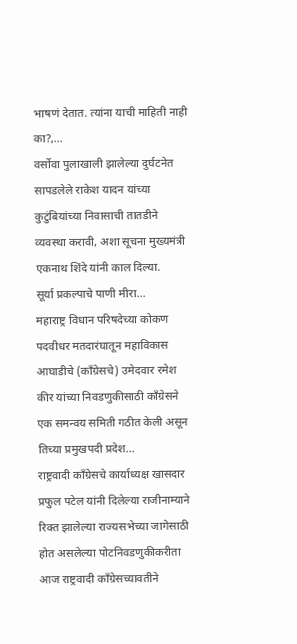भाषणं देतात. त्यांना याची माहिती नाही का?,...
वर्सोवा पुलाखाली झालेल्या दुर्घटनेत सापडलेले राकेश यादन यांच्या कुटुंबियांच्या निवासाची तातडीने व्यवस्था करावी, अशा सूचना मुख्यमंत्री एकनाथ शिंदे यांनी काल दिल्या.
सूर्या प्रकल्पाचे पाणी मीरा...
महाराष्ट्र विधान परिषदेच्या कोकण पदवीधर मतदारंघातून महाविकास आघाडीचे (काँग्रेसचे) उमेदवार रमेश कीर यांच्या निवडणुकीसाठी काँग्रेसने एक समन्वय समिती गठीत केली असून तिच्या प्रमुखपदी प्रदेश...
राष्ट्रवादी काँग्रेसचे कार्याध्यक्ष खासदार प्रफुल पटेल यांनी दिलेल्या राजीनाम्याने रिक्त झालेल्या राज्यसभेच्या जागेसाठी होत असलेल्या पोटनिवडणुकीकरीता आज राष्ट्रवादी काँग्रेसच्यावतीने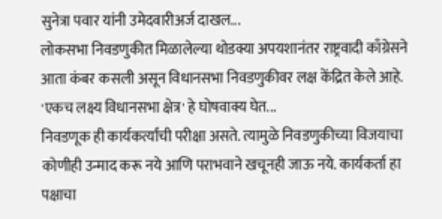सुनेत्रा पवार यांनी उमेदवारीअर्ज दाखल...
लोकसभा निवडणुकीत मिळालेल्या थोडक्या अपयशानंतर राष्ट्रवादी काँग्रेसने आता कंबर कसली असून विधानसभा निवडणुकीवर लक्ष केंद्रित केले आहे. 'एकच लक्ष्य विधानसभा क्षेत्र' हे घोषवाक्य घेत...
निवडणूक ही कार्यकर्त्यांची परीक्षा असते. त्यामुळे निवडणुकीच्या विजयाचा कोणीही उन्माद करू नये आणि पराभवाने खचूनही जाऊ नये. कार्यकर्ता हा पक्षाचा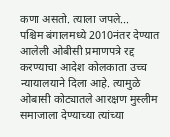कणा असतो. त्याला जपले...
पश्चिम बंगालमध्ये 2010नंतर देण्यात आलेली ओबीसी प्रमाणपत्रे रद्द करण्याचा आदेश कोलकाता उच्च न्यायालयाने दिला आहे. त्यामुळे ओबासी कोट्यातले आरक्षण मुस्लीम समाजाला देण्याच्या त्यांच्या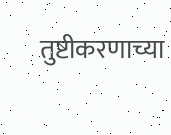तुष्टीकरणाच्या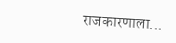राजकारणाला...